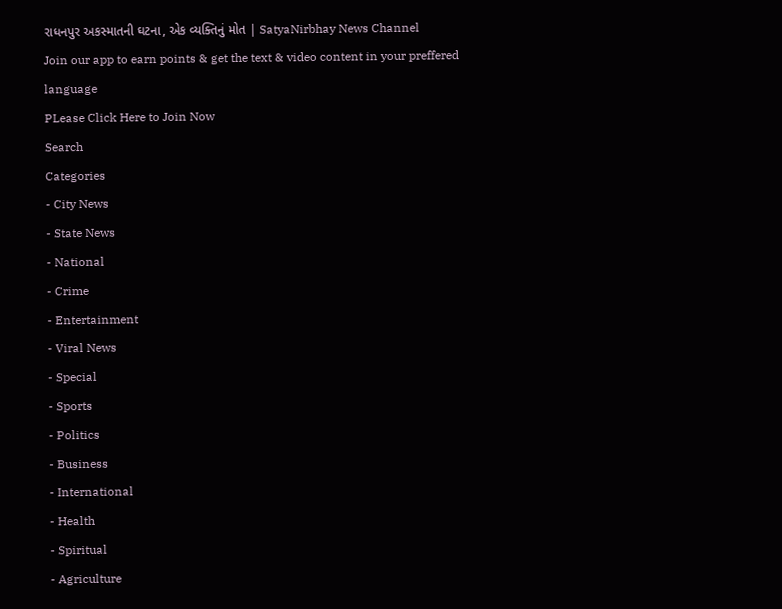રાધનપુર અકસ્માતની ઘટના, એક વ્યક્તિનું મોત | SatyaNirbhay News Channel
Join our app to earn points & get the text & video content in your preffered language
PLease Click Here to Join Now
Search
Categories
- City News
- State News
- National
- Crime
- Entertainment
- Viral News
- Special
- Sports
- Politics
- Business
- International
- Health
- Spiritual
- Agriculture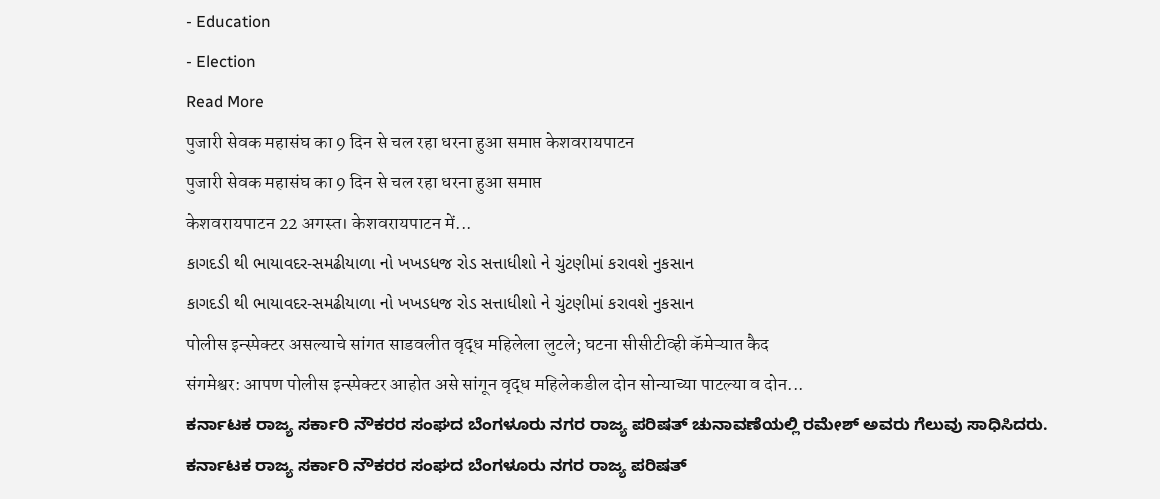- Education
- Election
Read More
पुजारी सेवक महासंघ का 9 दिन से चल रहा धरना हुआ समाप्त केशवरायपाटन
पुजारी सेवक महासंघ का 9 दिन से चल रहा धरना हुआ समाप्त
केशवरायपाटन 22 अगस्त। केशवरायपाटन में...
કાગદડી થી ભાયાવદર-સમઢીયાળા નો ખખડધજ રોડ સત્તાધીશો ને ચુંટણીમાં કરાવશે નુકસાન
કાગદડી થી ભાયાવદર-સમઢીયાળા નો ખખડધજ રોડ સત્તાધીશો ને ચુંટણીમાં કરાવશે નુકસાન
पोलीस इन्स्पेक्टर असल्याचे सांगत साडवलीत वृद्ध महिलेला लुटले; घटना सीसीटीव्ही कॅमेऱ्यात कैद
संगमेश्वर: आपण पोलीस इन्स्पेक्टर आहोत असे सांगून वृद्ध महिलेकडील दोन सोन्याच्या पाटल्या व दोन...
ಕರ್ನಾಟಕ ರಾಜ್ಯ ಸರ್ಕಾರಿ ನೌಕರರ ಸಂಘದ ಬೆಂಗಳೂರು ನಗರ ರಾಜ್ಯ ಪರಿಷತ್ ಚುನಾವಣೆಯಲ್ಲಿ ರಮೇಶ್ ಅವರು ಗೆಲುವು ಸಾಧಿಸಿದರು.
ಕರ್ನಾಟಕ ರಾಜ್ಯ ಸರ್ಕಾರಿ ನೌಕರರ ಸಂಘದ ಬೆಂಗಳೂರು ನಗರ ರಾಜ್ಯ ಪರಿಷತ್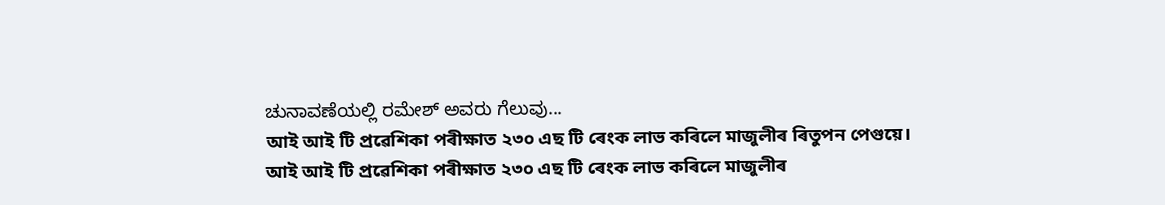ಚುನಾವಣೆಯಲ್ಲಿ ರಮೇಶ್ ಅವರು ಗೆಲುವು...
আই আই টি প্ৰৱেশিকা পৰীক্ষাত ২৩০ এছ টি ৰেংক লাভ কৰিলে মাজুলীৰ ৰিতুপন পেগুয়ে।
আই আই টি প্ৰৱেশিকা পৰীক্ষাত ২৩০ এছ টি ৰেংক লাভ কৰিলে মাজুলীৰ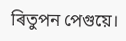ৰিতুপন পেগুয়ে।